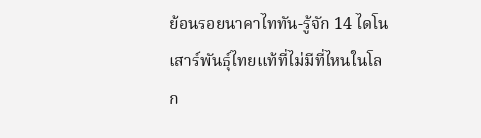ย้อนรอยนาคาไททัน-รู้จัก 14 ไดโนเสาร์พันธุ์ไทยแท้ที่ไม่มีที่ไหนในโลก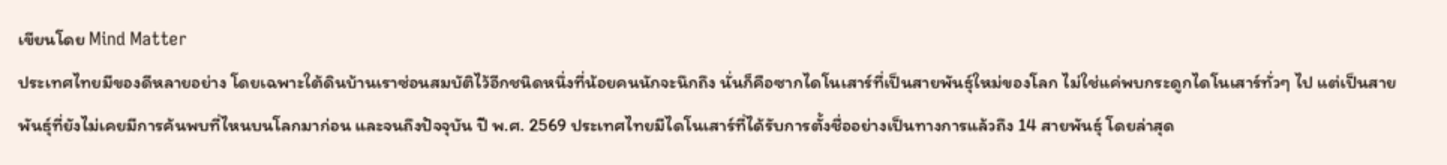เขียนโดย Mind Matter
ประเทศไทยมีของดีหลายอย่าง โดยเฉพาะใต้ดินบ้านเราซ่อนสมบัติไว้อีกชนิดหนึ่งที่น้อยคนนักจะนึกถึง นั่นก็คือซากไดโนเสาร์ที่เป็นสายพันธุ์ใหม่ของโลก ไม่ใช่แค่พบกระดูกไดโนเสาร์ทั่วๆ ไป แต่เป็นสายพันธุ์ที่ยังไม่เคยมีการค้นพบที่ไหนบนโลกมาก่อน และจนถึงปัจจุบัน ปี พ.ศ. 2569 ประเทศไทยมีไดโนเสาร์ที่ได้รับการตั้งชื่ออย่างเป็นทางการแล้วถึง 14 สายพันธุ์ โดยล่าสุด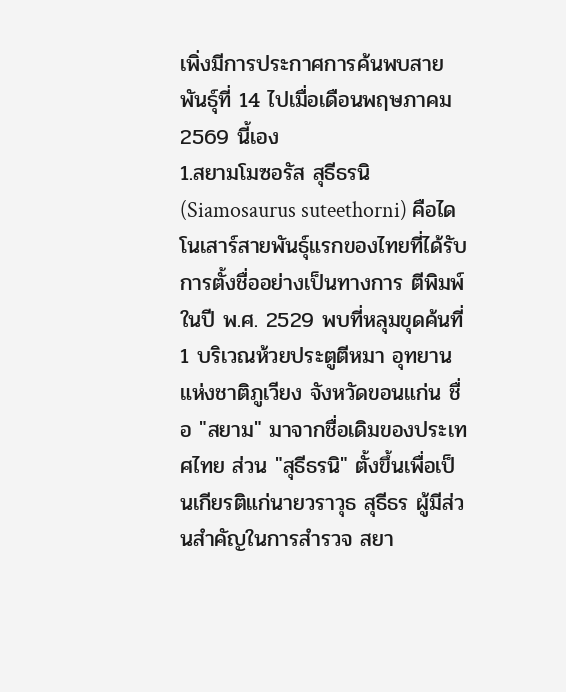เพิ่งมีการประกาศการค้นพบสายพันธุ์ที่ 14 ไปเมื่อเดือนพฤษภาคม 2569 นี้เอง
1.สยามโมซอรัส สุธีธรนิ (Siamosaurus suteethorni) คือไดโนเสาร์สายพันธุ์แรกของไทยที่ได้รับการตั้งชื่ออย่างเป็นทางการ ตีพิมพ์ในปี พ.ศ. 2529 พบที่หลุมขุดค้นที่ 1 บริเวณห้วยประตูตีหมา อุทยานแห่งชาติภูเวียง จังหวัดขอนแก่น ชื่อ "สยาม" มาจากชื่อเดิมของประเทศไทย ส่วน "สุธีธรนิ" ตั้งขึ้นเพื่อเป็นเกียรติแก่นายวราวุธ สุธีธร ผู้มีส่วนสำคัญในการสำรวจ สยา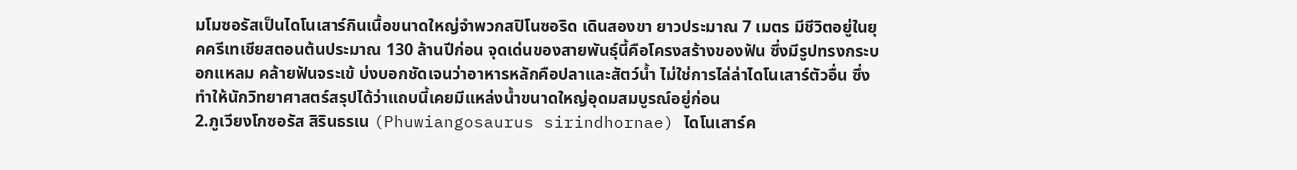มโมซอรัสเป็นไดโนเสาร์กินเนื้อขนาดใหญ่จำพวกสปิโนซอริด เดินสองขา ยาวประมาณ 7 เมตร มีชีวิตอยู่ในยุคครีเทเชียสตอนต้นประมาณ 130 ล้านปีก่อน จุดเด่นของสายพันธุ์นี้คือโครงสร้างของฟัน ซึ่งมีรูปทรงกระบอกแหลม คล้ายฟันจระเข้ บ่งบอกชัดเจนว่าอาหารหลักคือปลาและสัตว์น้ำ ไม่ใช่การไล่ล่าไดโนเสาร์ตัวอื่น ซึ่งทำให้นักวิทยาศาสตร์สรุปได้ว่าแถบนี้เคยมีแหล่งน้ำขนาดใหญ่อุดมสมบูรณ์อยู่ก่อน
2.ภูเวียงโกซอรัส สิรินธรเน (Phuwiangosaurus sirindhornae) ไดโนเสาร์ค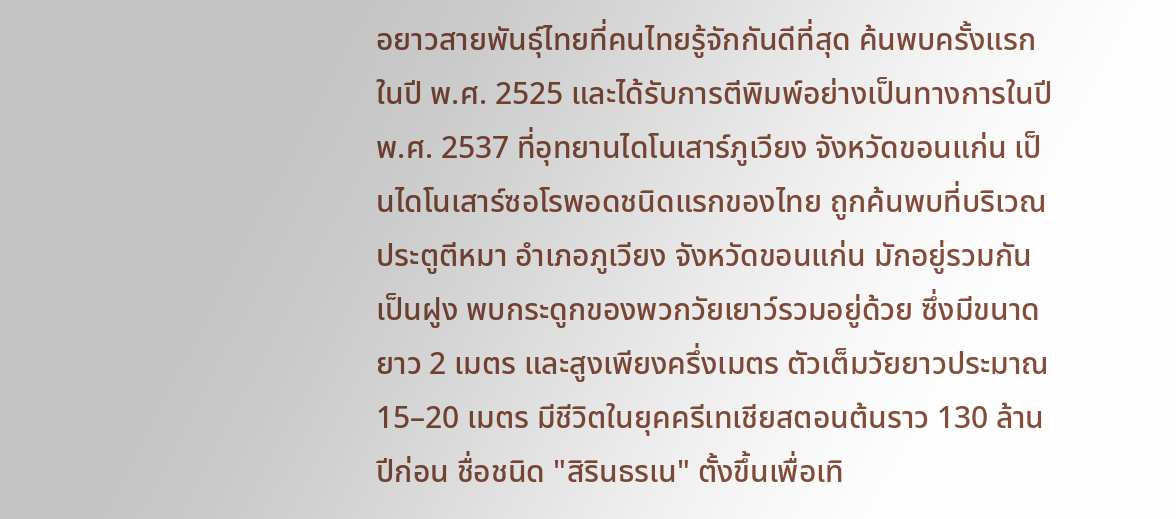อยาวสายพันธุ์ไทยที่คนไทยรู้จักกันดีที่สุด ค้นพบครั้งแรกในปี พ.ศ. 2525 และได้รับการตีพิมพ์อย่างเป็นทางการในปี พ.ศ. 2537 ที่อุทยานไดโนเสาร์ภูเวียง จังหวัดขอนแก่น เป็นไดโนเสาร์ซอโรพอดชนิดแรกของไทย ถูกค้นพบที่บริเวณประตูตีหมา อำเภอภูเวียง จังหวัดขอนแก่น มักอยู่รวมกันเป็นฝูง พบกระดูกของพวกวัยเยาว์รวมอยู่ด้วย ซึ่งมีขนาดยาว 2 เมตร และสูงเพียงครึ่งเมตร ตัวเต็มวัยยาวประมาณ 15–20 เมตร มีชีวิตในยุคครีเทเชียสตอนต้นราว 130 ล้านปีก่อน ชื่อชนิด "สิรินธรเน" ตั้งขึ้นเพื่อเทิ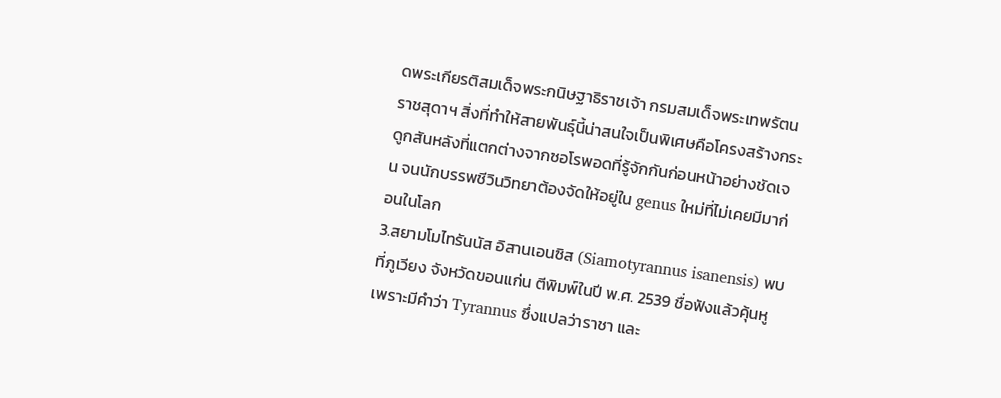ดพระเกียรติสมเด็จพระกนิษฐาธิราชเจ้า กรมสมเด็จพระเทพรัตนราชสุดาฯ สิ่งที่ทำให้สายพันธุ์นี้น่าสนใจเป็นพิเศษคือโครงสร้างกระดูกสันหลังที่แตกต่างจากซอโรพอดที่รู้จักกันก่อนหน้าอย่างชัดเจน จนนักบรรพชีวินวิทยาต้องจัดให้อยู่ใน genus ใหม่ที่ไม่เคยมีมาก่อนในโลก
3.สยามโมไทรันนัส อิสานเอนซิส (Siamotyrannus isanensis) พบที่ภูเวียง จังหวัดขอนแก่น ตีพิมพ์ในปี พ.ศ. 2539 ชื่อฟังแล้วคุ้นหูเพราะมีคำว่า Tyrannus ซึ่งแปลว่าราชา และ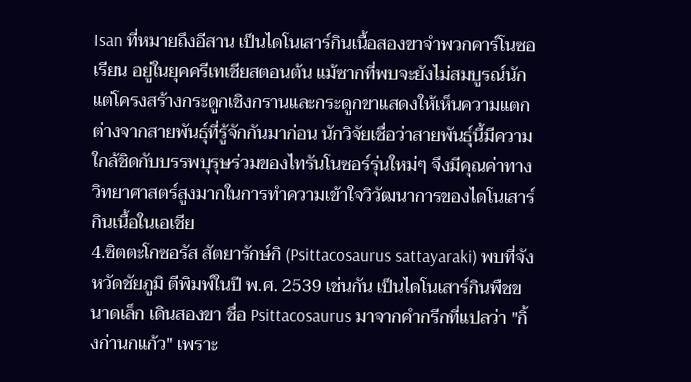Isan ที่หมายถึงอีสาน เป็นไดโนเสาร์กินเนื้อสองขาจำพวกคาร์โนซอเรียน อยู่ในยุคครีเทเชียสตอนต้น แม้ซากที่พบจะยังไม่สมบูรณ์นัก แต่โครงสร้างกระดูกเชิงกรานและกระดูกขาแสดงให้เห็นความแตกต่างจากสายพันธุ์ที่รู้จักกันมาก่อน นักวิจัยเชื่อว่าสายพันธุ์นี้มีความใกล้ชิดกับบรรพบุรุษร่วมของไทรันโนซอร์รุ่นใหม่ๆ จึงมีคุณค่าทางวิทยาศาสตร์สูงมากในการทำความเข้าใจวิวัฒนาการของไดโนเสาร์กินเนื้อในเอเชีย
4.ซิตตะโกซอรัส สัตยารักษ์กิ (Psittacosaurus sattayaraki) พบที่จังหวัดชัยภูมิ ตีพิมพ์ในปี พ.ศ. 2539 เช่นกัน เป็นไดโนเสาร์กินพืชขนาดเล็ก เดินสองขา ชื่อ Psittacosaurus มาจากคำกรีกที่แปลว่า "กิ้งก่านกแก้ว" เพราะ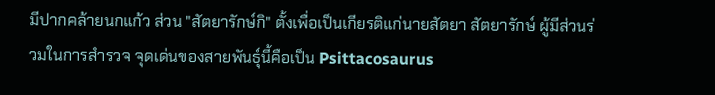มีปากคล้ายนกแก้ว ส่วน "สัตยารักษ์กิ" ตั้งเพื่อเป็นเกียรติแก่นายสัตยา สัตยารักษ์ ผู้มีส่วนร่วมในการสำรวจ จุดเด่นของสายพันธุ์นี้คือเป็น Psittacosaurus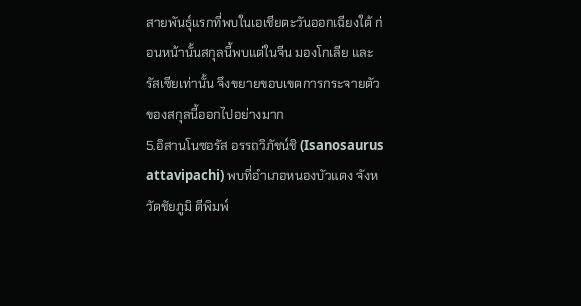สายพันธุ์แรกที่พบในเอเชียตะวันออกเฉียงใต้ ก่อนหน้านั้นสกุลนี้พบแต่ในจีน มองโกเลีย และรัสเซียเท่านั้น จึงขยายขอบเขตการกระจายตัวของสกุลนี้ออกไปอย่างมาก
5.อิสานโนซอรัส อรรถวิภัชน์ชิ (Isanosaurus attavipachi) พบที่อำเภอหนองบัวแดง จังหวัดชัยภูมิ ตีพิมพ์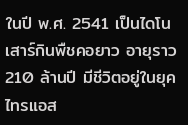ในปี พ.ศ. 2541 เป็นไดโนเสาร์กินพืชคอยาว อายุราว 210 ล้านปี มีชีวิตอยู่ในยุคไทรแอส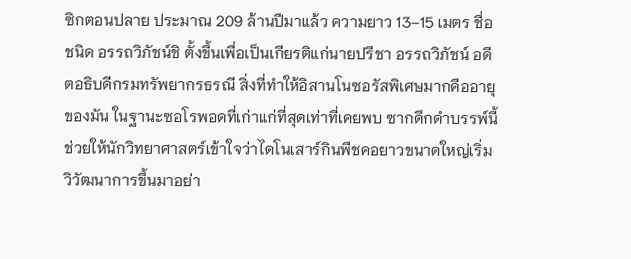ซิกตอนปลาย ประมาณ 209 ล้านปีมาแล้ว ความยาว 13–15 เมตร ชื่อชนิด อรรถวิภัชน์ชิ ตั้งขึ้นเพื่อเป็นเกียรติแก่นายปรีชา อรรถวิภัชน์ อดีตอธิบดีกรมทรัพยากรธรณี สิ่งที่ทำให้อิสานโนซอรัสพิเศษมากคืออายุของมัน ในฐานะซอโรพอดที่เก่าแก่ที่สุดเท่าที่เคยพบ ซากดึกดำบรรพ์นี้ช่วยให้นักวิทยาศาสตร์เข้าใจว่าไดโนเสาร์กินพืชคอยาวขนาดใหญ่เริ่มวิวัฒนาการขึ้นมาอย่า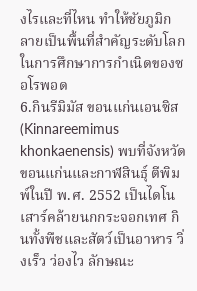งไรและที่ไหน ทำให้ชัยภูมิกลายเป็นพื้นที่สำคัญระดับโลกในการศึกษาการกำเนิดของซอโรพอด
6.กินรีมิมัส ขอนแก่นเอนซิส (Kinnareemimus khonkaenensis) พบที่จังหวัดขอนแก่นและกาฬสินธุ์ ตีพิมพ์ในปี พ.ศ. 2552 เป็นไดโนเสาร์คล้ายนกกระจอกเทศ กินทั้งพืชและสัตว์เป็นอาหาร วิ่งเร็ว ว่องไว ลักษณะ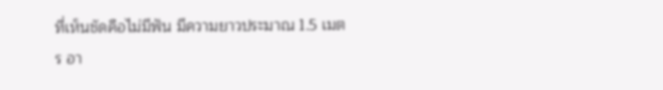ที่เห็นชัดคือไม่มีฟัน มีความยาวประมาณ 1.5 เมตร อา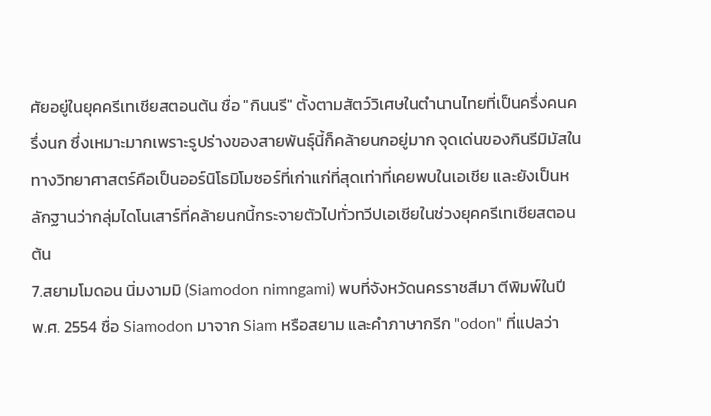ศัยอยู่ในยุคครีเทเชียสตอนต้น ชื่อ "กินนรี" ตั้งตามสัตว์วิเศษในตำนานไทยที่เป็นครึ่งคนครึ่งนก ซึ่งเหมาะมากเพราะรูปร่างของสายพันธุ์นี้ก็คล้ายนกอยู่มาก จุดเด่นของกินรีมิมัสในทางวิทยาศาสตร์คือเป็นออร์นิโธมิโมซอร์ที่เก่าแก่ที่สุดเท่าที่เคยพบในเอเชีย และยังเป็นหลักฐานว่ากลุ่มไดโนเสาร์ที่คล้ายนกนี้กระจายตัวไปทั่วทวีปเอเชียในช่วงยุคครีเทเชียสตอนต้น
7.สยามโมดอน นิ่มงามมิ (Siamodon nimngami) พบที่จังหวัดนครราชสีมา ตีพิมพ์ในปี พ.ศ. 2554 ชื่อ Siamodon มาจาก Siam หรือสยาม และคำภาษากรีก "odon" ที่แปลว่า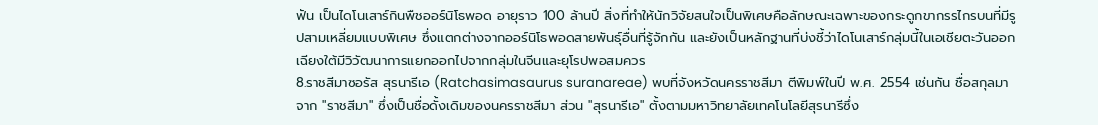ฟัน เป็นไดโนเสาร์กินพืชออร์นิโธพอด อายุราว 100 ล้านปี สิ่งที่ทำให้นักวิจัยสนใจเป็นพิเศษคือลักษณะเฉพาะของกระดูกขากรรไกรบนที่มีรูปสามเหลี่ยมแบบพิเศษ ซึ่งแตกต่างจากออร์นิโธพอดสายพันธุ์อื่นที่รู้จักกัน และยังเป็นหลักฐานที่บ่งชี้ว่าไดโนเสาร์กลุ่มนี้ในเอเชียตะวันออกเฉียงใต้มีวิวัฒนาการแยกออกไปจากกลุ่มในจีนและยุโรปพอสมควร
8.ราชสีมาซอรัส สุรนารีเอ (Ratchasimasaurus suranareae) พบที่จังหวัดนครราชสีมา ตีพิมพ์ในปี พ.ศ. 2554 เช่นกัน ชื่อสกุลมาจาก "ราชสีมา" ซึ่งเป็นชื่อดั้งเดิมของนครราชสีมา ส่วน "สุรนารีเอ" ตั้งตามมหาวิทยาลัยเทคโนโลยีสุรนารีซึ่ง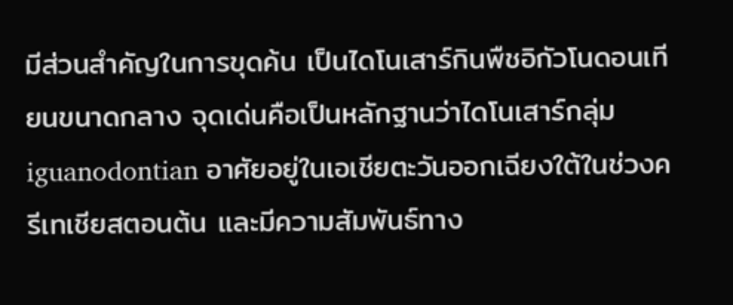มีส่วนสำคัญในการขุดค้น เป็นไดโนเสาร์กินพืชอิกัวโนดอนเทียนขนาดกลาง จุดเด่นคือเป็นหลักฐานว่าไดโนเสาร์กลุ่ม iguanodontian อาศัยอยู่ในเอเชียตะวันออกเฉียงใต้ในช่วงครีเทเชียสตอนต้น และมีความสัมพันธ์ทาง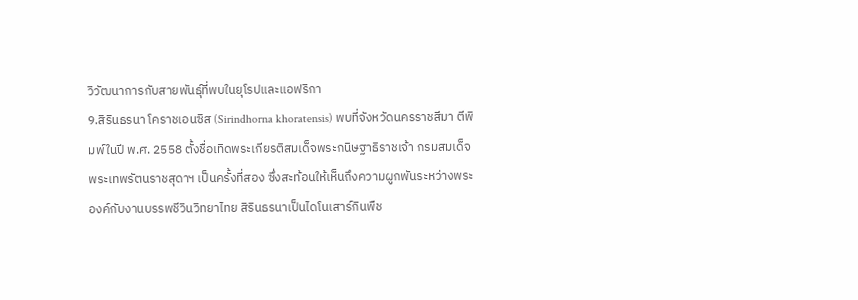วิวัฒนาการกับสายพันธุ์ที่พบในยุโรปและแอฟริกา
9.สิรินธรนา โคราชเอนซิส (Sirindhorna khoratensis) พบที่จังหวัดนครราชสีมา ตีพิมพ์ในปี พ.ศ. 2558 ตั้งชื่อเทิดพระเกียรติสมเด็จพระกนิษฐาธิราชเจ้า กรมสมเด็จพระเทพรัตนราชสุดาฯ เป็นครั้งที่สอง ซึ่งสะท้อนให้เห็นถึงความผูกพันระหว่างพระองค์กับงานบรรพชีวินวิทยาไทย สิรินธรนาเป็นไดโนเสาร์กินพืช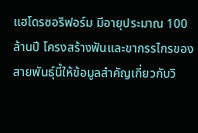แฮโดรซอริฟอร์ม มีอายุประมาณ 100 ล้านปี โครงสร้างฟันและขากรรไกรของสายพันธุ์นี้ให้ข้อมูลสำคัญเกี่ยวกับวิ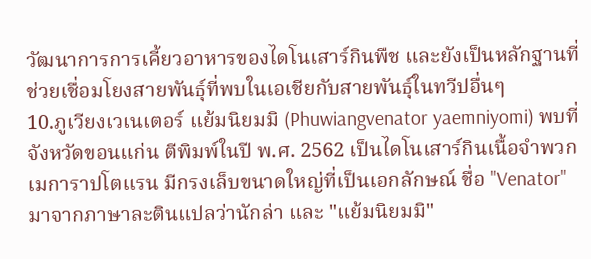วัฒนาการการเคี้ยวอาหารของไดโนเสาร์กินพืช และยังเป็นหลักฐานที่ช่วยเชื่อมโยงสายพันธุ์ที่พบในเอเชียกับสายพันธุ์ในทวีปอื่นๆ
10.ภูเวียงเวเนเตอร์ แย้มนิยมมิ (Phuwiangvenator yaemniyomi) พบที่จังหวัดขอนแก่น ตีพิมพ์ในปี พ.ศ. 2562 เป็นไดโนเสาร์กินเนื้อจำพวกเมการาปโตแรน มีกรงเล็บขนาดใหญ่ที่เป็นเอกลักษณ์ ชื่อ "Venator" มาจากภาษาละตินแปลว่านักล่า และ "แย้มนิยมมิ"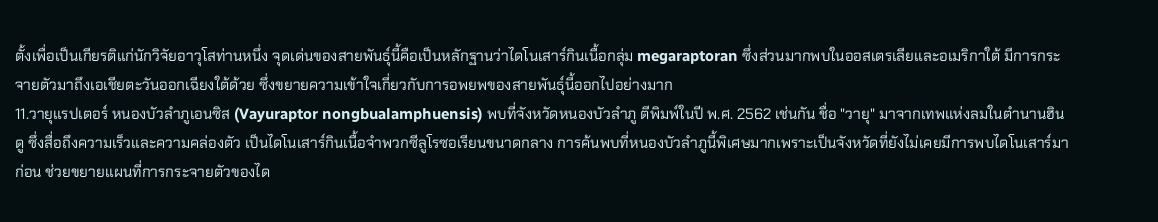ตั้งเพื่อเป็นเกียรติแก่นักวิจัยอาวุโสท่านหนึ่ง จุดเด่นของสายพันธุ์นี้คือเป็นหลักฐานว่าไดโนเสาร์กินเนื้อกลุ่ม megaraptoran ซึ่งส่วนมากพบในออสเตรเลียและอเมริกาใต้ มีการกระจายตัวมาถึงเอเชียตะวันออกเฉียงใต้ด้วย ซึ่งขยายความเข้าใจเกี่ยวกับการอพยพของสายพันธุ์นี้ออกไปอย่างมาก
11.วายุแรปเตอร์ หนองบัวลำภูเอนซิส (Vayuraptor nongbualamphuensis) พบที่จังหวัดหนองบัวลำภู ตีพิมพ์ในปี พ.ศ. 2562 เช่นกัน ชื่อ "วายุ" มาจากเทพแห่งลมในตำนานฮินดู ซึ่งสื่อถึงความเร็วและความคล่องตัว เป็นไดโนเสาร์กินเนื้อจำพวกซีลูโรซอเรียนขนาดกลาง การค้นพบที่หนองบัวลำภูนี้พิเศษมากเพราะเป็นจังหวัดที่ยังไม่เคยมีการพบไดโนเสาร์มาก่อน ช่วยขยายแผนที่การกระจายตัวของได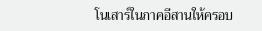โนเสาร์ในภาคอีสานให้ครอบ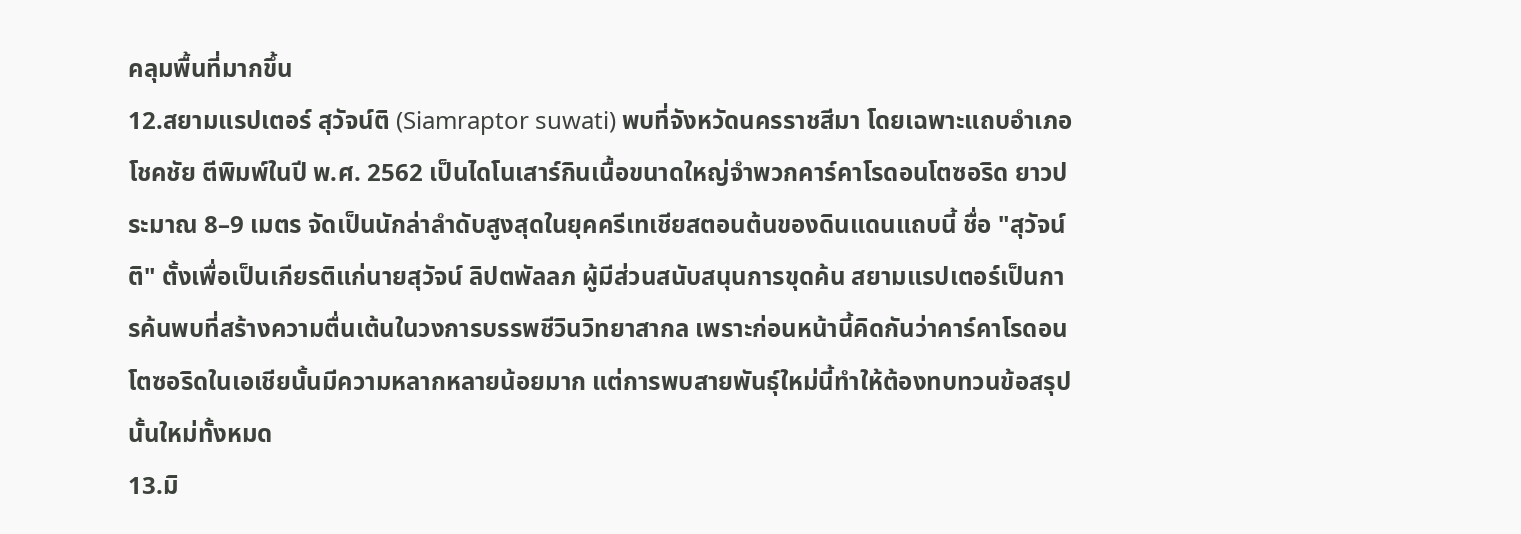คลุมพื้นที่มากขึ้น
12.สยามแรปเตอร์ สุวัจน์ติ (Siamraptor suwati) พบที่จังหวัดนครราชสีมา โดยเฉพาะแถบอำเภอโชคชัย ตีพิมพ์ในปี พ.ศ. 2562 เป็นไดโนเสาร์กินเนื้อขนาดใหญ่จำพวกคาร์คาโรดอนโตซอริด ยาวประมาณ 8–9 เมตร จัดเป็นนักล่าลำดับสูงสุดในยุคครีเทเชียสตอนต้นของดินแดนแถบนี้ ชื่อ "สุวัจน์ติ" ตั้งเพื่อเป็นเกียรติแก่นายสุวัจน์ ลิปตพัลลภ ผู้มีส่วนสนับสนุนการขุดค้น สยามแรปเตอร์เป็นการค้นพบที่สร้างความตื่นเต้นในวงการบรรพชีวินวิทยาสากล เพราะก่อนหน้านี้คิดกันว่าคาร์คาโรดอนโตซอริดในเอเชียนั้นมีความหลากหลายน้อยมาก แต่การพบสายพันธุ์ใหม่นี้ทำให้ต้องทบทวนข้อสรุปนั้นใหม่ทั้งหมด
13.มิ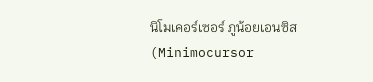นิโมเคอร์เซอร์ ภูน้อยเอนซิส (Minimocursor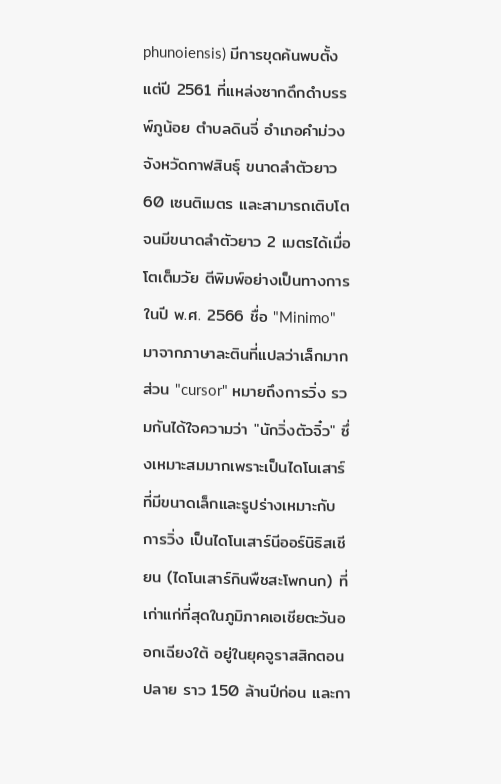phunoiensis) มีการขุดค้นพบตั้งแต่ปี 2561 ที่แหล่งซากดึกดำบรรพ์ภูน้อย ตำบลดินจี่ อำเภอคำม่วง จังหวัดกาฬสินธุ์ ขนาดลำตัวยาว 60 เซนติเมตร และสามารถเติบโตจนมีขนาดลำตัวยาว 2 เมตรได้เมื่อโตเต็มวัย ตีพิมพ์อย่างเป็นทางการในปี พ.ศ. 2566 ชื่อ "Minimo" มาจากภาษาละตินที่แปลว่าเล็กมาก ส่วน "cursor" หมายถึงการวิ่ง รวมกันได้ใจความว่า "นักวิ่งตัวจิ๋ว" ซึ่งเหมาะสมมากเพราะเป็นไดโนเสาร์ที่มีขนาดเล็กและรูปร่างเหมาะกับการวิ่ง เป็นไดโนเสาร์นีออร์นิธิสเชียน (ไดโนเสาร์กินพืชสะโพกนก) ที่เก่าแก่ที่สุดในภูมิภาคเอเชียตะวันออกเฉียงใต้ อยู่ในยุคจูราสสิกตอนปลาย ราว 150 ล้านปีก่อน และกา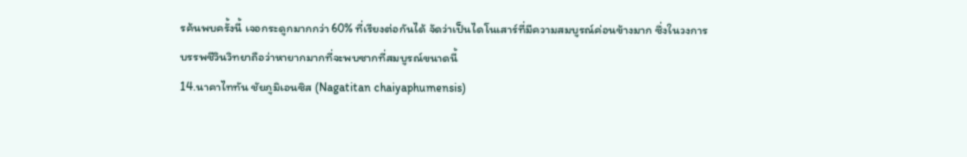รค้นพบครั้งนี้ เจอกระดูกมากกว่า 60% ที่เรียงต่อกันได้ จัดว่าเป็นไดโนเสาร์ที่มีความสมบูรณ์ค่อนข้างมาก ซึ่งในวงการบรรพชีวินวิทยาถือว่าหายากมากที่จะพบซากที่สมบูรณ์ขนาดนี้
14.นาคาไททัน ชัยภูมิเอนซิส (Nagatitan chaiyaphumensis)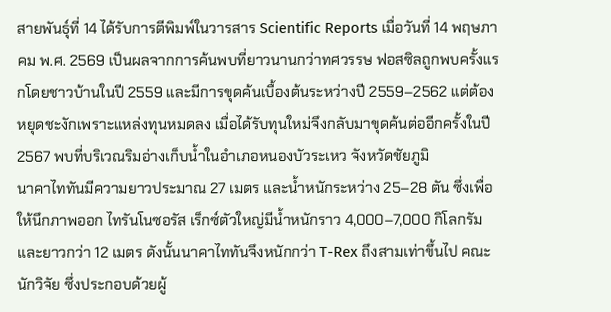สายพันธุ์ที่ 14 ได้รับการตีพิมพ์ในวารสาร Scientific Reports เมื่อวันที่ 14 พฤษภาคม พ.ศ. 2569 เป็นผลจากการค้นพบที่ยาวนานกว่าทศวรรษ ฟอสซิลถูกพบครั้งแรกโดยชาวบ้านในปี 2559 และมีการขุดค้นเบื้องต้นระหว่างปี 2559–2562 แต่ต้องหยุดชะงักเพราะแหล่งทุนหมดลง เมื่อได้รับทุนใหม่จึงกลับมาขุดค้นต่ออีกครั้งในปี 2567 พบที่บริเวณริมอ่างเก็บน้ำในอำเภอหนองบัวระเหว จังหวัดชัยภูมิ
นาคาไททันมีความยาวประมาณ 27 เมตร และน้ำหนักระหว่าง 25–28 ตัน ซึ่งเพื่อให้นึกภาพออก ไทรันโนซอรัส เร็กซ์ตัวใหญ่มีน้ำหนักราว 4,000–7,000 กิโลกรัม และยาวกว่า 12 เมตร ดังนั้นนาคาไททันจึงหนักกว่า T-Rex ถึงสามเท่าขึ้นไป คณะนักวิจัย ซึ่งประกอบด้วยผู้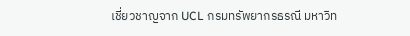เชี่ยวชาญจาก UCL กรมทรัพยากรธรณี มหาวิท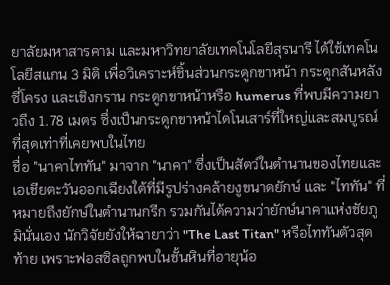ยาลัยมหาสารคาม และมหาวิทยาลัยเทคโนโลยีสุรนารี ได้ใช้เทคโนโลยีสแกน 3 มิติ เพื่อวิเคราะห์ชิ้นส่วนกระดูกขาหน้า กระดูกสันหลัง ซี่โครง และเชิงกราน กระดูกขาหน้าหรือ humerus ที่พบมีความยาวถึง 1.78 เมตร ซึ่งเป็นกระดูกขาหน้าไดโนเสาร์ที่ใหญ่และสมบูรณ์ที่สุดเท่าที่เคยพบในไทย
ชื่อ "นาคาไททัน" มาจาก "นาคา" ซึ่งเป็นสัตว์ในตำนานของไทยและเอเชียตะวันออกเฉียงใต้ที่มีรูปร่างคล้ายงูขนาดยักษ์ และ "ไททัน" ที่หมายถึงยักษ์ในตำนานกรีก รวมกันได้ความว่ายักษ์นาคาแห่งชัยภูมินั่นเอง นักวิจัยยังให้ฉายาว่า "The Last Titan" หรือไททันตัวสุดท้าย เพราะฟอสซิลถูกพบในชั้นหินที่อายุน้อ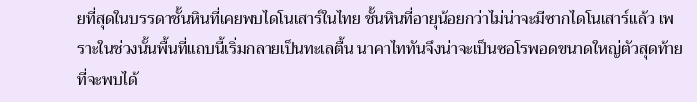ยที่สุดในบรรดาชั้นหินที่เคยพบไดโนเสาร์ในไทย ชั้นหินที่อายุน้อยกว่าไม่น่าจะมีซากไดโนเสาร์แล้ว เพราะในช่วงนั้นพื้นที่แถบนี้เริ่มกลายเป็นทะเลตื้น นาคาไททันจึงน่าจะเป็นซอโรพอดขนาดใหญ่ตัวสุดท้ายที่จะพบได้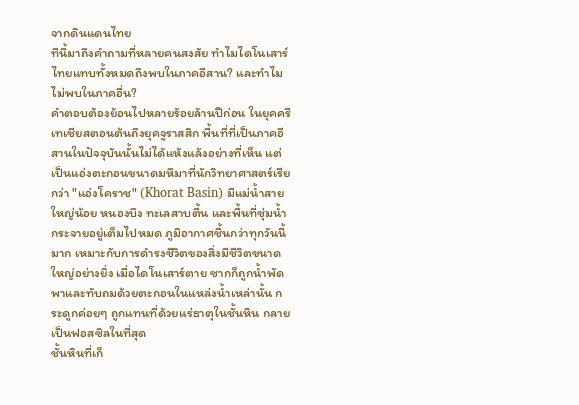จากดินแดนไทย
ทีนี้มาถึงคำถามที่หลายคนสงสัย ทำไมไดโนเสาร์ไทยแทบทั้งหมดถึงพบในภาคอีสาน? และทำไมไม่พบในภาคอื่น?
คำตอบต้องย้อนไปหลายร้อยล้านปีก่อน ในยุคครีเทเชียสตอนต้นถึงยุคจูราสสิก พื้นที่ที่เป็นภาคอีสานในปัจจุบันนั้นไม่ได้แห้งแล้งอย่างที่เห็น แต่เป็นแอ่งตะกอนขนาดมหึมาที่นักวิทยาศาสตร์เรียกว่า "แอ่งโคราช" (Khorat Basin) มีแม่น้ำสายใหญ่น้อย หนองบึง ทะเลสาบตื้น และพื้นที่ชุ่มน้ำกระจายอยู่เต็มไปหมด ภูมิอากาศชื้นกว่าทุกวันนี้มาก เหมาะกับการดำรงชีวิตของสิ่งมีชีวิตขนาดใหญ่อย่างยิ่ง เมื่อไดโนเสาร์ตาย ซากก็ถูกน้ำพัดพาและทับถมด้วยตะกอนในแหล่งน้ำเหล่านั้น กระดูกค่อยๆ ถูกแทนที่ด้วยแร่ธาตุในชั้นหิน กลายเป็นฟอสซิลในที่สุด
ชั้นหินที่เก็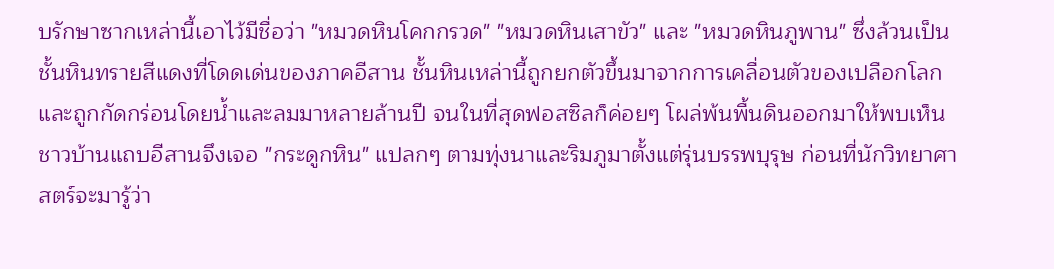บรักษาซากเหล่านี้เอาไว้มีชื่อว่า "หมวดหินโคกกรวด" "หมวดหินเสาขัว" และ "หมวดหินภูพาน" ซึ่งล้วนเป็นชั้นหินทรายสีแดงที่โดดเด่นของภาคอีสาน ชั้นหินเหล่านี้ถูกยกตัวขึ้นมาจากการเคลื่อนตัวของเปลือกโลก และถูกกัดกร่อนโดยน้ำและลมมาหลายล้านปี จนในที่สุดฟอสซิลก็ค่อยๆ โผล่พ้นพื้นดินออกมาให้พบเห็น ชาวบ้านแถบอีสานจึงเจอ "กระดูกหิน" แปลกๆ ตามทุ่งนาและริมภูมาตั้งแต่รุ่นบรรพบุรุษ ก่อนที่นักวิทยาศาสตร์จะมารู้ว่า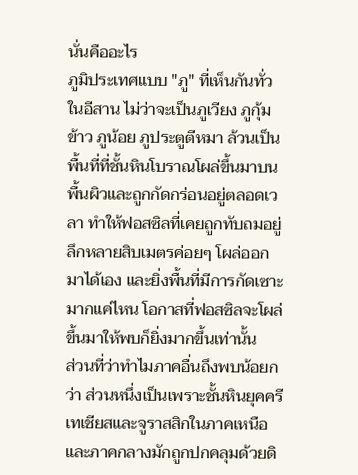นั่นคืออะไร
ภูมิประเทศแบบ "ภู" ที่เห็นกันทั่วในอีสาน ไม่ว่าจะเป็นภูเวียง ภูกุ้มข้าว ภูน้อย ภูประตูตีหมา ล้วนเป็นพื้นที่ที่ชั้นหินโบราณโผล่ขึ้นมาบนพื้นผิวและถูกกัดกร่อนอยู่ตลอดเวลา ทำให้ฟอสซิลที่เคยถูกทับถมอยู่ลึกหลายสิบเมตรค่อยๆ โผล่ออกมาได้เอง และยิ่งพื้นที่มีการกัดเซาะมากแค่ไหน โอกาสที่ฟอสซิลจะโผล่ขึ้นมาให้พบก็ยิ่งมากขึ้นเท่านั้น
ส่วนที่ว่าทำไมภาคอื่นถึงพบน้อยกว่า ส่วนหนึ่งเป็นเพราะชั้นหินยุคครีเทเชียสและจูราสสิกในภาคเหนือและภาคกลางมักถูกปกคลุมด้วยดิ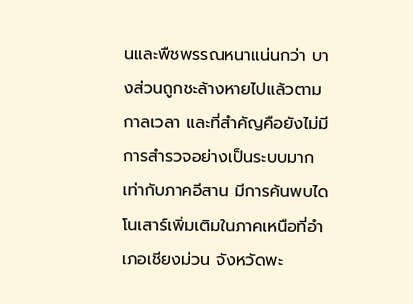นและพืชพรรณหนาแน่นกว่า บางส่วนถูกชะล้างหายไปแล้วตามกาลเวลา และที่สำคัญคือยังไม่มีการสำรวจอย่างเป็นระบบมากเท่ากับภาคอีสาน มีการค้นพบไดโนเสาร์เพิ่มเติมในภาคเหนือที่อำเภอเชียงม่วน จังหวัดพะ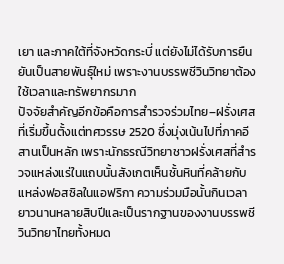เยา และภาคใต้ที่จังหวัดกระบี่ แต่ยังไม่ได้รับการยืนยันเป็นสายพันธุ์ใหม่ เพราะงานบรรพชีวินวิทยาต้องใช้เวลาและทรัพยากรมาก
ปัจจัยสำคัญอีกข้อคือการสำรวจร่วมไทย–ฝรั่งเศสที่เริ่มขึ้นตั้งแต่ทศวรรษ 2520 ซึ่งมุ่งเน้นไปที่ภาคอีสานเป็นหลัก เพราะนักธรณีวิทยาชาวฝรั่งเศสที่สำรวจแหล่งแร่ในแถบนั้นสังเกตเห็นชั้นหินที่คล้ายกับแหล่งฟอสซิลในแอฟริกา ความร่วมมือนั้นกินเวลายาวนานหลายสิบปีและเป็นรากฐานของงานบรรพชีวินวิทยาไทยทั้งหมด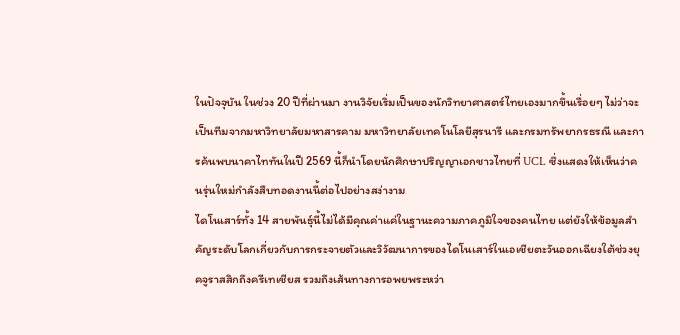ในปัจจุบัน ในช่วง 20 ปีที่ผ่านมา งานวิจัยเริ่มเป็นของนักวิทยาศาสตร์ไทยเองมากขึ้นเรื่อยๆ ไม่ว่าจะเป็นทีมจากมหาวิทยาลัยมหาสารคาม มหาวิทยาลัยเทคโนโลยีสุรนารี และกรมทรัพยากรธรณี และการค้นพบนาคาไททันในปี 2569 นี้ก็นำโดยนักศึกษาปริญญาเอกชาวไทยที่ UCL ซึ่งแสดงให้เห็นว่าคนรุ่นใหม่กำลังสืบทอดงานนี้ต่อไปอย่างสง่างาม
ไดโนเสาร์ทั้ง 14 สายพันธุ์นี้ไม่ได้มีคุณค่าแค่ในฐานะความภาคภูมิใจของคนไทย แต่ยังให้ข้อมูลสำคัญระดับโลกเกี่ยวกับการกระจายตัวและวิวัฒนาการของไดโนเสาร์ในเอเชียตะวันออกเฉียงใต้ช่วงยุคจูราสสิกถึงครีเทเชียส รวมถึงเส้นทางการอพยพระหว่า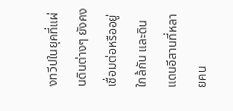งทวีปในยุคที่แผ่นดินต่างๆ ยังคงเชื่อมต่อหรืออยู่ใกล้กัน และดินแดนอีสานที่หลายคน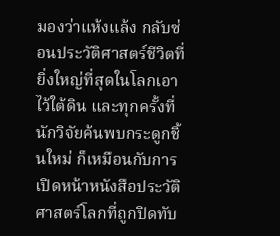มองว่าแห้งแล้ง กลับซ่อนประวัติศาสตร์ชีวิตที่ยิ่งใหญ่ที่สุดในโลกเอาไว้ใต้ดิน และทุกครั้งที่นักวิจัยค้นพบกระดูกชิ้นใหม่ ก็เหมือนกับการเปิดหน้าหนังสือประวัติศาสตร์โลกที่ถูกปิดทับ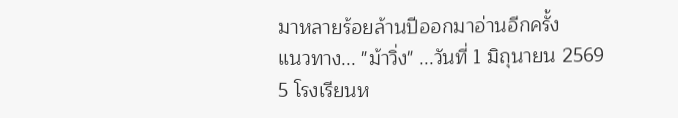มาหลายร้อยล้านปีออกมาอ่านอีกครั้ง
แนวทาง... "ม้าวิ่ง" ...วันที่ 1 มิถุนายน 2569
5 โรงเรียนห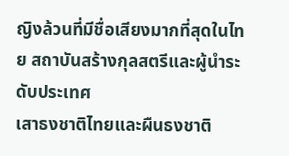ญิงล้วนที่มีชื่อเสียงมากที่สุดในไทย สถาบันสร้างกุลสตรีและผู้นำระดับประเทศ
เสาธงชาติไทยและผืนธงชาติ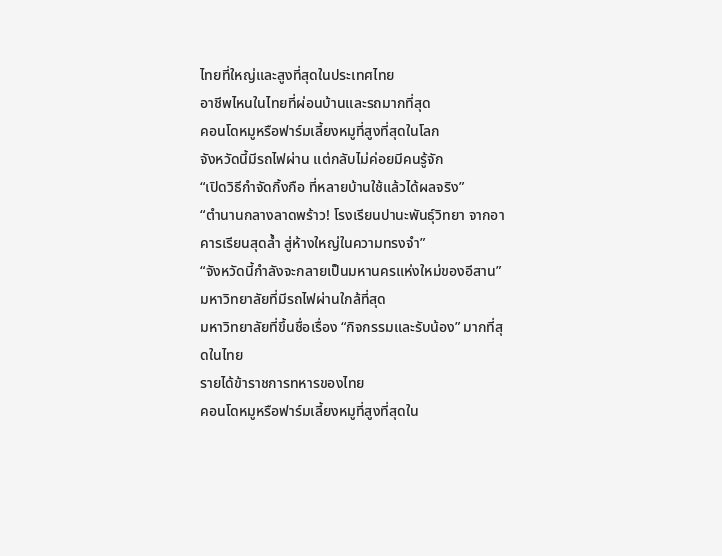ไทยที่ใหญ่และสูงที่สุดในประเทศไทย
อาชีพไหนในไทยที่ผ่อนบ้านและรถมากที่สุด
คอนโดหมูหรือฟาร์มเลี้ยงหมูที่สูงที่สุดในโลก
จังหวัดนี้มีรถไฟผ่าน แต่กลับไม่ค่อยมีคนรู้จัก
“เปิดวิธีกำจัดกิ้งกือ ที่หลายบ้านใช้แล้วได้ผลจริง”
“ตำนานกลางลาดพร้าว! โรงเรียนปานะพันธุ์วิทยา จากอาคารเรียนสุดล้ำ สู่ห้างใหญ่ในความทรงจำ”
“จังหวัดนี้กำลังจะกลายเป็นมหานครแห่งใหม่ของอีสาน”
มหาวิทยาลัยที่มีรถไฟผ่านใกล้ที่สุด
มหาวิทยาลัยที่ขึ้นชื่อเรื่อง “กิจกรรมและรับน้อง” มากที่สุดในไทย
รายได้ข้าราชการทหารของไทย
คอนโดหมูหรือฟาร์มเลี้ยงหมูที่สูงที่สุดใน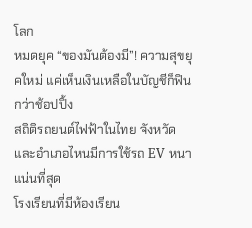โลก
หมดยุค “ของมันต้องมี”! ความสุขยุคใหม่ แค่เห็นเงินเหลือในบัญชีก็ฟินกว่าช้อปปิ้ง
สถิติรถยนต์ไฟฟ้าในไทย จังหวัดและอำเภอไหนมีการใช้รถ EV หนาแน่นที่สุด
โรงเรียนที่มีห้องเรียน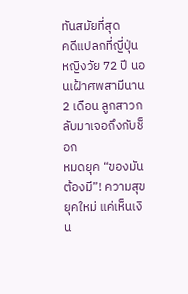ทันสมัยที่สุด
คดีแปลกที่ญี่ปุ่น หญิงวัย 72 ปี นอนเฝ้าศพสามีนาน 2 เดือน ลูกสาวกลับมาเจอถึงกับช็อก
หมดยุค “ของมันต้องมี”! ความสุขยุคใหม่ แค่เห็นเงิน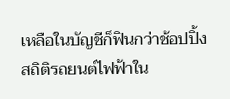เหลือในบัญชีก็ฟินกว่าช้อปปิ้ง
สถิติรถยนต์ไฟฟ้าใน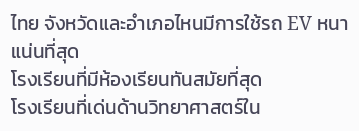ไทย จังหวัดและอำเภอไหนมีการใช้รถ EV หนาแน่นที่สุด
โรงเรียนที่มีห้องเรียนทันสมัยที่สุด
โรงเรียนที่เด่นด้านวิทยาศาสตร์ใน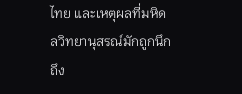ไทย และเหตุผลที่มหิดลวิทยานุสรณ์มักถูกนึกถึง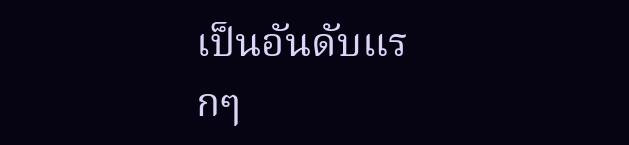เป็นอันดับแรกๆ